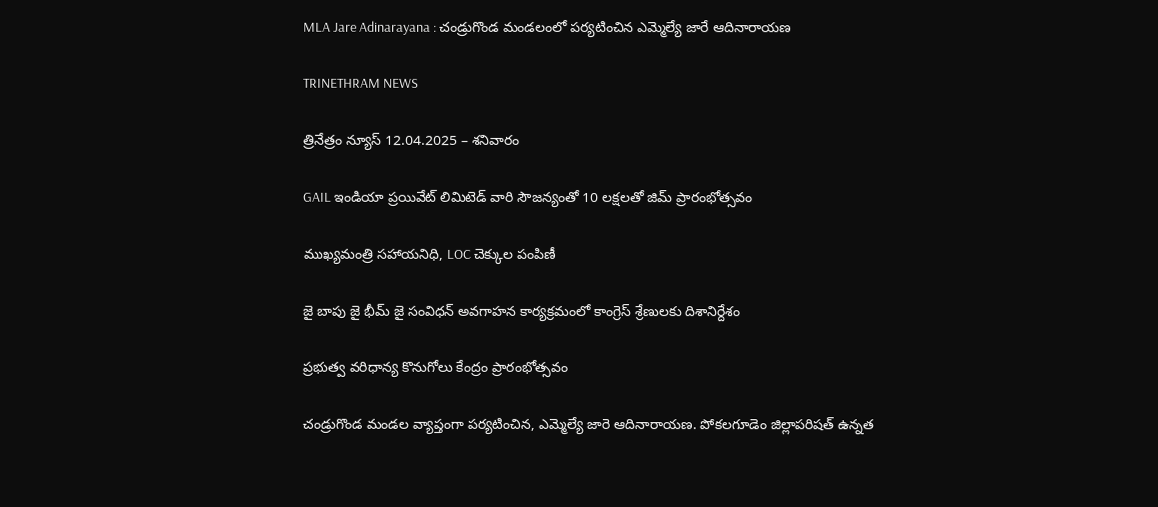MLA Jare Adinarayana : చండ్రుగొండ మండలంలో పర్యటించిన ఎమ్మెల్యే జారే ఆదినారాయణ

TRINETHRAM NEWS

త్రినేత్రం న్యూస్ 12.04.2025 – శనివారం

GAIL ఇండియా ప్రయివేట్ లిమిటెడ్ వారి సౌజన్యంతో 10 లక్షలతో జిమ్ ప్రారంభోత్సవం

ముఖ్యమంత్రి సహాయనిధి, LOC చెక్కుల పంపిణీ

జై బాపు జై భీమ్ జై సంవిధన్ అవగాహన కార్యక్రమంలో కాంగ్రెస్ శ్రేణులకు దిశానిర్దేశం

ప్రభుత్వ వరిధాన్య కొనుగోలు కేంద్రం ప్రారంభోత్సవం

చండ్రుగొండ మండల వ్యాప్తంగా పర్యటించిన, ఎమ్మెల్యే జారె ఆదినారాయణ. పోకలగూడెం జిల్లాపరిషత్ ఉన్నత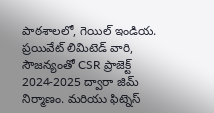పాఠశాలలో, గెయిల్ ఇండియ. ప్రయివేట్ లిమిటెడ్ వారి, సౌజన్యంతో CSR ప్రాజెక్ట్ 2024-2025 ద్వారా జిమ్ నిర్మాణం. మరియు ఫిట్నెస్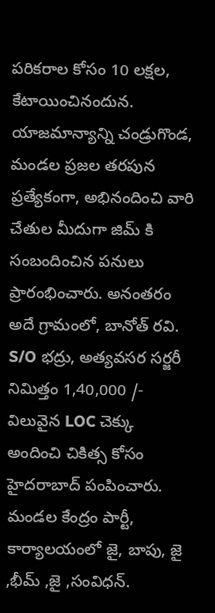పరికరాల కోసం 10 లక్షల, కేటాయించినందున. యాజమాన్యాన్ని చండ్రుగొండ, మండల ప్రజల తరపున ప్రత్యేకంగా, అభినందించి వారి చేతుల మీదుగా జిమ్ కి సంబందించిన పనులు ప్రారంభించారు. అనంతరం అదే గ్రామంలో, బానోత్ రవి. S/O భద్రు, అత్యవసర సర్జరీ నిమిత్తం 1,40,000 /- విలువైన LOC చెక్కు అందించి చికిత్స కోసం హైదరాబాద్ పంపించారు. మండల కేంద్రం పార్టీ, కార్యాలయంలో జై, బాపు, జై ,భీమ్ ,జై ,సంవిధన్.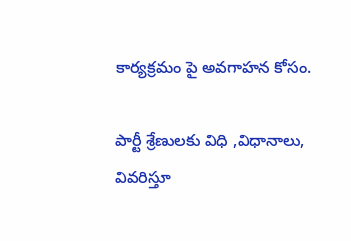కార్యక్రమం పై అవగాహన కోసం.

పార్టీ శ్రేణులకు విధి ,విధానాలు, వివరిస్తూ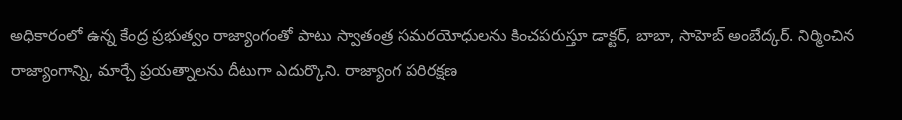అధికారంలో ఉన్న కేంద్ర ప్రభుత్వం రాజ్యాంగంతో పాటు స్వాతంత్ర సమరయోధులను కించపరుస్తూ డాక్టర్, బాబా, సాహెబ్ అంబేద్కర్. నిర్మించిన రాజ్యాంగాన్ని, మార్చే ప్రయత్నాలను దీటుగా ఎదుర్కొని. రాజ్యాంగ పరిరక్షణ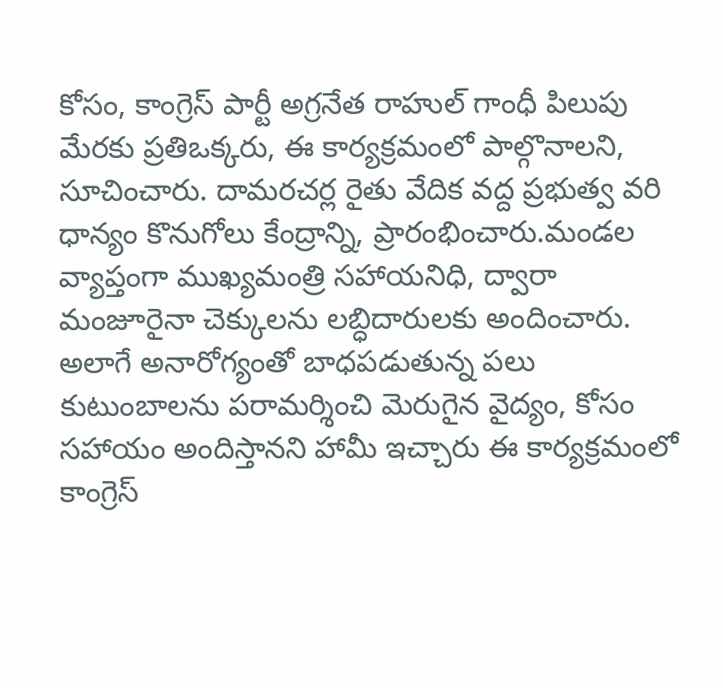కోసం, కాంగ్రెస్ పార్టీ అగ్రనేత రాహుల్ గాంధీ పిలుపు మేరకు ప్రతిఒక్కరు, ఈ కార్యక్రమంలో పాల్గొనాలని, సూచించారు. దామరచర్ల రైతు వేదిక వద్ద ప్రభుత్వ వరి ధాన్యం కొనుగోలు కేంద్రాన్ని, ప్రారంభించారు.మండల వ్యాప్తంగా ముఖ్యమంత్రి సహాయనిధి, ద్వారా మంజూరైనా చెక్కులను లబ్ధిదారులకు అందించారు. అలాగే అనారోగ్యంతో బాధపడుతున్న పలు కుటుంబాలను పరామర్శించి మెరుగైన వైద్యం, కోసం సహాయం అందిస్తానని హామీ ఇచ్చారు ఈ కార్యక్రమంలో కాంగ్రెస్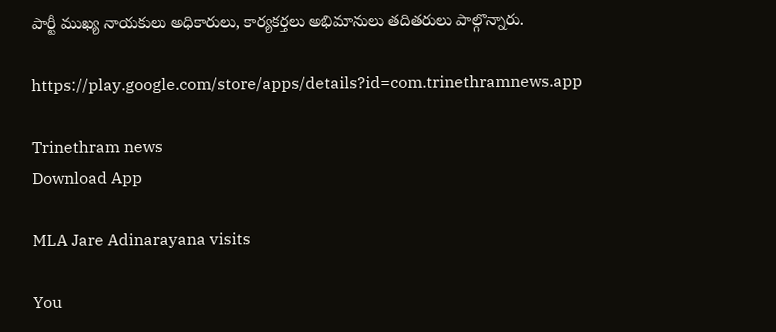పార్టీ ముఖ్య నాయకులు అధికారులు, కార్యకర్తలు అభిమానులు తదితరులు పాల్గొన్నారు.

https://play.google.com/store/apps/details?id=com.trinethramnews.app

Trinethram news
Download App

MLA Jare Adinarayana visits

You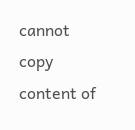cannot copy content of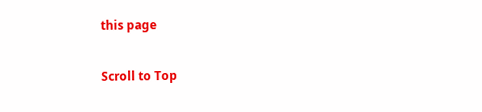this page

Scroll to Top